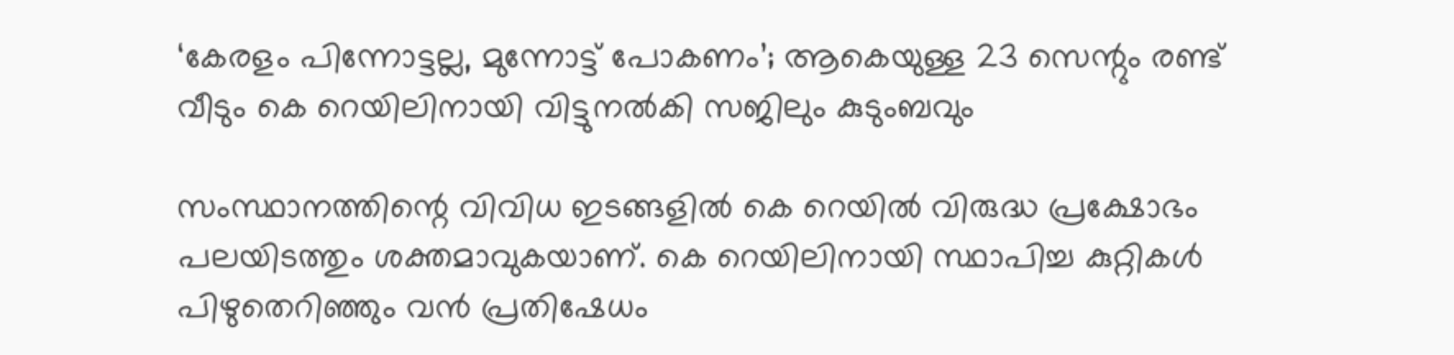‘കേരളം പിന്നോട്ടല്ല, മുന്നോട്ട് പോകണം’; ആകെയുള്ള 23 സെന്റും രണ്ട് വീടും കെ റെയിലിനായി വിട്ടുനല്‍കി സജിലും കുടുംബവും

സംസ്ഥാനത്തിന്റെ വിവിധ ഇടങ്ങളില്‍ കെ റെയില്‍ വിരുദ്ധ പ്രക്ഷോഭം പലയിടത്തും ശക്തമാവുകയാണ്. കെ റെയിലിനായി സ്ഥാപിച്ച കുറ്റികള്‍ പിഴുതെറിഞ്ഞും വന്‍ പ്രതിഷേധം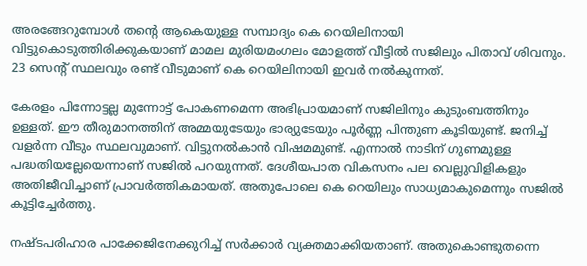അരങ്ങേറുമ്പോള്‍ തന്റെ ആകെയുള്ള സമ്പാദ്യം കെ റെയിലിനായി വിട്ടുകൊടുത്തിരിക്കുകയാണ് മാമല മുരിയമംഗലം മോളത്ത് വീട്ടില്‍ സജിലും പിതാവ് ശിവനും. 23 സെന്റ് സ്ഥലവും രണ്ട് വീടുമാണ് കെ റെയിലിനായി ഇവര്‍ നല്‍കുന്നത്.

കേരളം പിന്നോട്ടല്ല മുന്നോട്ട് പോകണമെന്ന അഭിപ്രായമാണ് സജിലിനും കുടുംബത്തിനും ഉള്ളത്. ഈ തീരുമാനത്തിന് അമ്മയുടേയും ഭാര്യുടേയും പൂര്‍ണ്ണ പിന്തുണ കൂടിയുണ്ട്. ജനിച്ച് വളര്‍ന്ന വീടും സ്ഥലവുമാണ്. വിട്ടുനല്‍കാന്‍ വിഷമമുണ്ട്. എന്നാല്‍ നാടിന് ഗുണമുള്ള പദ്ധതിയല്ലേയെന്നാണ് സജില്‍ പറയുന്നത്. ദേശീയപാത വികസനം പല വെല്ലുവിളികളും അതിജീവിച്ചാണ് പ്രാവര്‍ത്തികമായത്. അതുപോലെ കെ റെയിലും സാധ്യമാകുമെന്നും സജില്‍ കൂട്ടിച്ചേര്‍ത്തു.

നഷ്ടപരിഹാര പാക്കേജിനേക്കുറിച്ച് സര്‍ക്കാര്‍ വ്യക്തമാക്കിയതാണ്. അതുകൊണ്ടുതന്നെ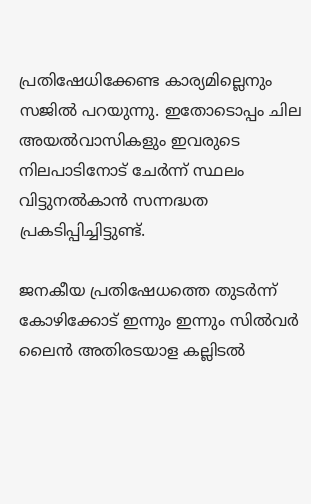പ്രതിഷേധിക്കേണ്ട കാര്യമില്ലെനും സജില്‍ പറയുന്നു. ഇതോടൊപ്പം ചില അയല്‍വാസികളും ഇവരുടെ നിലപാടിനോട് ചേര്‍ന്ന് സ്ഥലം വിട്ടുനല്‍കാന്‍ സന്നദ്ധത പ്രകടിപ്പിച്ചിട്ടുണ്ട്.

ജനകീയ പ്രതിഷേധത്തെ തുടര്‍ന്ന് കോഴിക്കോട് ഇന്നും ഇന്നും സില്‍വര്‍ ലൈന്‍ അതിരടയാള കല്ലിടല്‍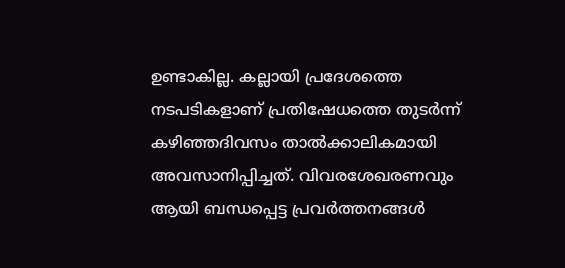ഉണ്ടാകില്ല. കല്ലായി പ്രദേശത്തെ നടപടികളാണ് പ്രതിഷേധത്തെ തുടര്‍ന്ന് കഴിഞ്ഞദിവസം താല്‍ക്കാലികമായി അവസാനിപ്പിച്ചത്. വിവരശേഖരണവും ആയി ബന്ധപ്പെട്ട പ്രവര്‍ത്തനങ്ങള്‍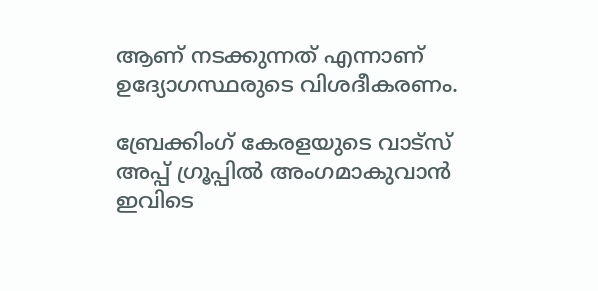ആണ് നടക്കുന്നത് എന്നാണ് ഉദ്യോഗസ്ഥരുടെ വിശദീകരണം.

ബ്രേക്കിംഗ് കേരളയുടെ വാട്സ് അപ്പ് ഗ്രൂപ്പിൽ അംഗമാകുവാൻ ഇവിടെ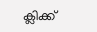ക്ലിക്ക്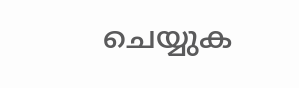ചെയ്യുക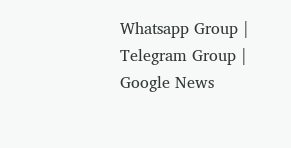Whatsapp Group | Telegram Group | Google News